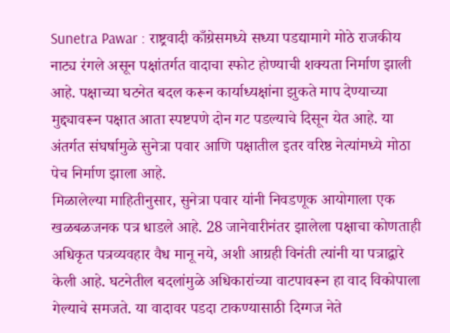Sunetra Pawar : राष्ट्रवादी काँग्रेसमध्ये सध्या पडद्यामागे मोठे राजकीय नाट्य रंगले असून पक्षांतर्गत वादाचा स्फोट होण्याची शक्यता निर्माण झाली आहे. पक्षाच्या घटनेत बदल करून कार्याध्यक्षांना झुकते माप देण्याच्या मुद्द्यावरून पक्षात आता स्पष्टपणे दोन गट पडल्याचे दिसून येत आहे. या अंतर्गत संघर्षामुळे सुनेत्रा पवार आणि पक्षातील इतर वरिष्ठ नेत्यांमध्ये मोठा पेच निर्माण झाला आहे.
मिळालेल्या माहितीनुसार, सुनेत्रा पवार यांनी निवडणूक आयोगाला एक खळबळजनक पत्र धाडले आहे. 28 जानेवारीनंतर झालेला पक्षाचा कोणताही अधिकृत पत्रव्यवहार वैध मानू नये, अशी आग्रही विनंती त्यांनी या पत्राद्वारे केली आहे. घटनेतील बदलांमुळे अधिकारांच्या वाटपावरून हा वाद विकोपाला गेल्याचे समजते. या वादावर पडदा टाकण्यासाठी दिग्गज नेते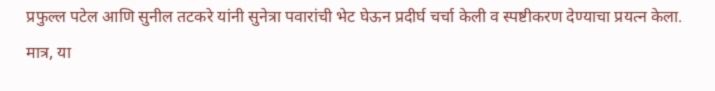प्रफुल्ल पटेल आणि सुनील तटकरे यांनी सुनेत्रा पवारांची भेट घेऊन प्रदीर्घ चर्चा केली व स्पष्टीकरण देण्याचा प्रयत्न केला.
मात्र, या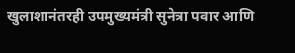खुलाशानंतरही उपमुख्यमंत्री सुनेत्रा पवार आणि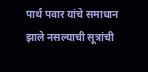पार्थ पवार यांचे समाधान झाले नसल्याची सूत्रांची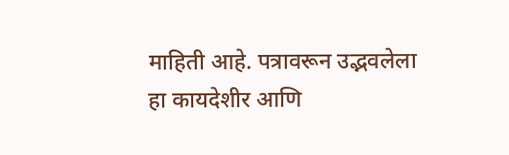माहिती आहे. पत्रावरून उद्भवलेला हा कायदेशीर आणि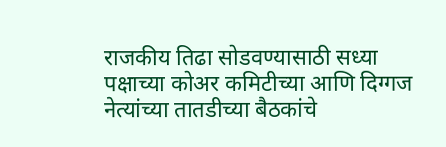राजकीय तिढा सोडवण्यासाठी सध्या पक्षाच्या कोअर कमिटीच्या आणि दिग्गज नेत्यांच्या तातडीच्या बैठकांचे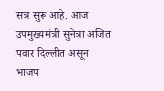सत्र सुरू आहे. आज उपमुख्यमंत्री सुनेत्रा अजित पवार दिल्लीत असून भाजप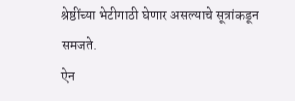श्रेष्ठींच्या भेटीगाठी घेणार असल्याचे सूत्रांकडून समजते.
ऐन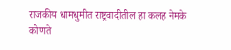राजकीय धामधुमीत राष्ट्रवादीतील हा कलह नेमके कोणते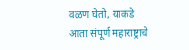वळण घेतो, याकडे आता संपूर्ण महाराष्ट्राचे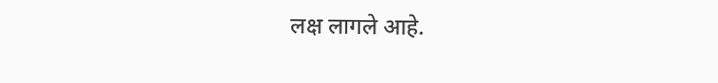लक्ष लागले आहे.